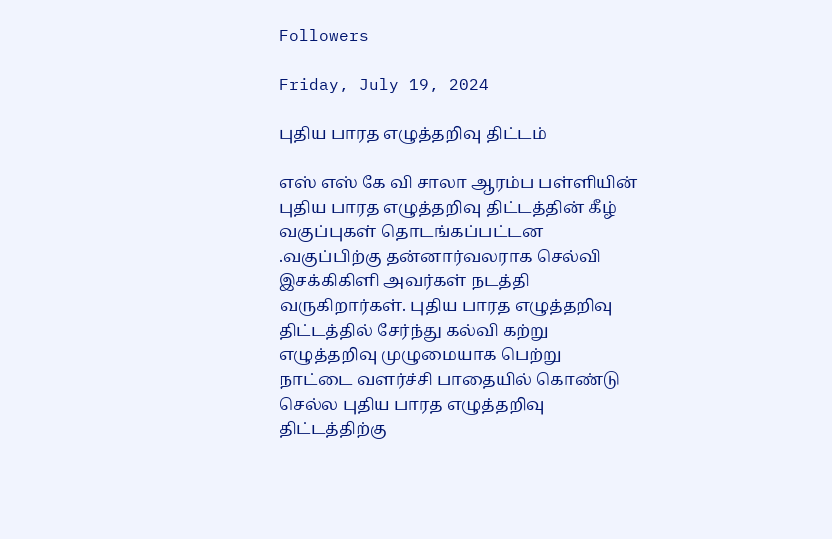Followers

Friday, July 19, 2024

புதிய பாரத எழுத்தறிவு திட்டம்

எஸ் எஸ் கே வி சாலா ஆரம்ப பள்ளியின் புதிய பாரத எழுத்தறிவு திட்டத்தின் கீழ் வகுப்புகள் தொடங்கப்பட்டன .வகுப்பிற்கு தன்னார்வலராக செல்வி இசக்கிகிளி அவர்கள் நடத்தி வருகிறார்கள். புதிய பாரத எழுத்தறிவு திட்டத்தில் சேர்ந்து கல்வி கற்று எழுத்தறிவு முழுமையாக பெற்று நாட்டை வளர்ச்சி பாதையில் கொண்டு செல்ல புதிய பாரத எழுத்தறிவு திட்டத்திற்கு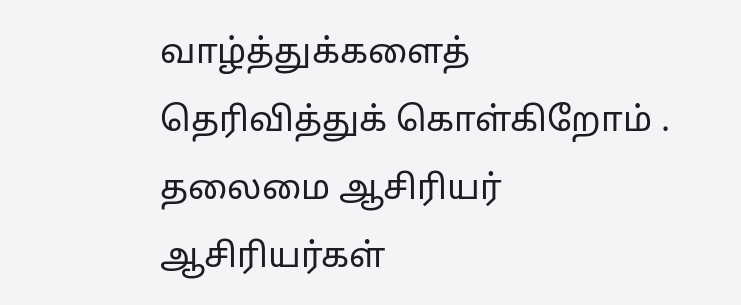வாழ்த்துக்களைத் தெரிவித்துக் கொள்கிறோம் . தலைமை ஆசிரியர் ஆசிரியர்கள்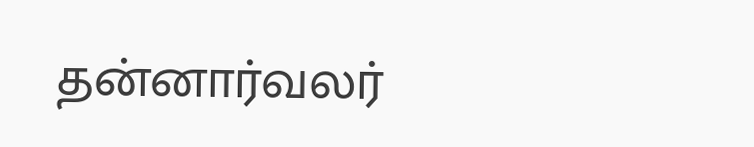தன்னார்வலர்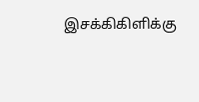இசக்கிகிளிக்கு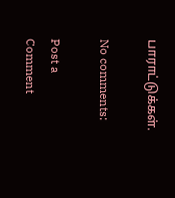பாராட்டுக்கள்.

No comments:

Post a Comment